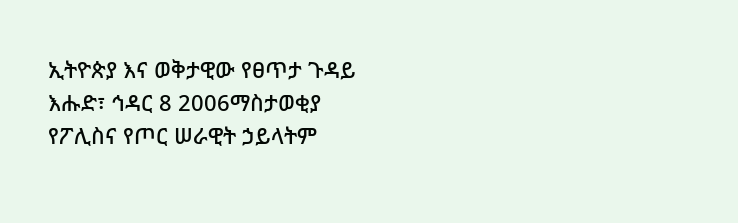ኢትዮጵያ እና ወቅታዊው የፀጥታ ጉዳይ
እሑድ፣ ኅዳር 8 2006ማስታወቂያ
የፖሊስና የጦር ሠራዊት ኃይላትም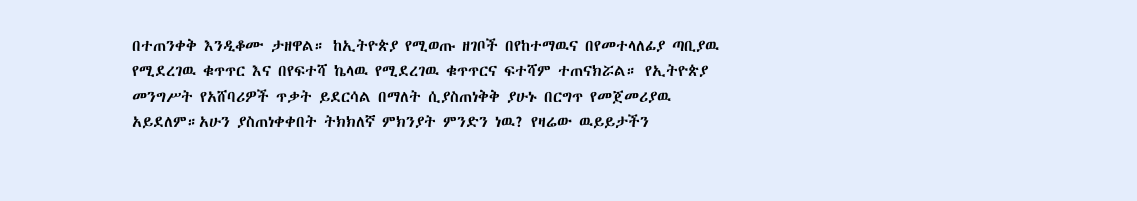በተጠንቀቅ እንዲቆሙ ታዘዋል። ከኢትዮጵያ የሚወጡ ዘገቦች በየከተማዉና በየመተላለፊያ ጣቢያዉ የሚደረገዉ ቁጥጥር እና በየፍተሻ ኬላዉ የሚደረገዉ ቁጥጥርና ፍተሻም ተጠናክሯል። የኢትዮጵያ መንግሥት የአሸባሪዎች ጥቃት ይደርሳል በማለት ሲያስጠነቅቅ ያሁኑ በርግጥ የመጀመሪያዉ አይደለም።አሁን ያስጠነቀቀበት ትክክለኛ ምክንያት ምንድን ነዉ? የዛሬው ዉይይታችን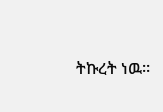ትኩረት ነዉ።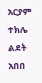አርያም ተክሌ
ልደት አበበ